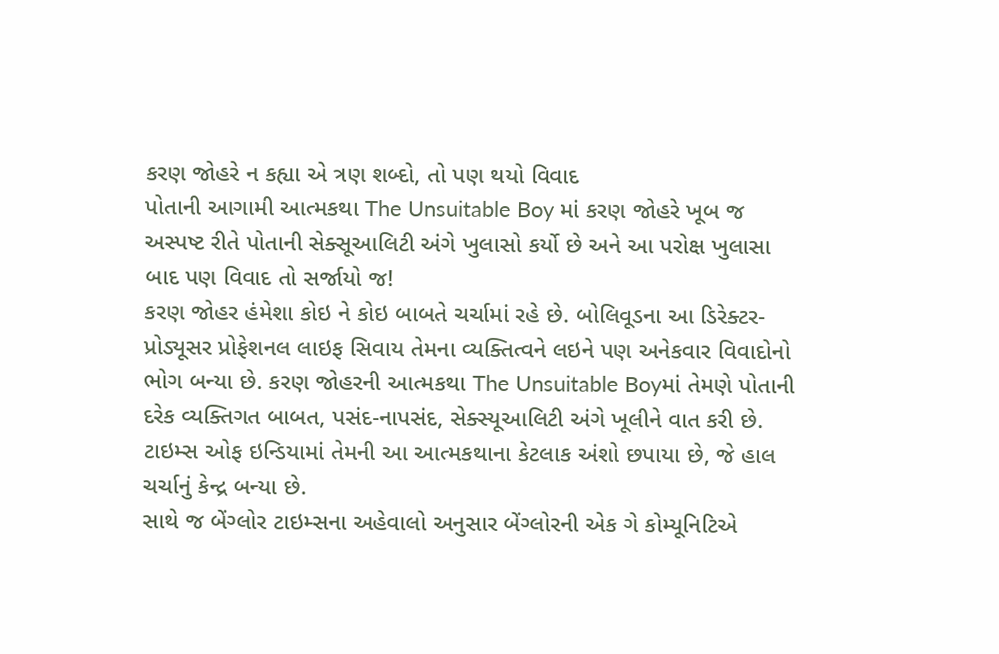કરણ જોહરે ન કહ્યા એ ત્રણ શબ્દો, તો પણ થયો વિવાદ
પોતાની આગામી આત્મકથા The Unsuitable Boy માં કરણ જોહરે ખૂબ જ અસ્પષ્ટ રીતે પોતાની સેક્સૂઆલિટી અંગે ખુલાસો કર્યો છે અને આ પરોક્ષ ખુલાસા બાદ પણ વિવાદ તો સર્જાયો જ!
કરણ જોહર હંમેશા કોઇ ને કોઇ બાબતે ચર્ચામાં રહે છે. બોલિવૂડના આ ડિરેક્ટર-પ્રોડ્યૂસર પ્રોફેશનલ લાઇફ સિવાય તેમના વ્યક્તિત્વને લઇને પણ અનેકવાર વિવાદોનો ભોગ બન્યા છે. કરણ જોહરની આત્મકથા The Unsuitable Boyમાં તેમણે પોતાની દરેક વ્યક્તિગત બાબત, પસંદ-નાપસંદ, સેક્સ્યૂઆલિટી અંગે ખૂલીને વાત કરી છે. ટાઇમ્સ ઓફ ઇન્ડિયામાં તેમની આ આત્મકથાના કેટલાક અંશો છપાયા છે, જે હાલ ચર્ચાનું કેન્દ્ર બન્યા છે.
સાથે જ બેંગ્લોર ટાઇમ્સના અહેવાલો અનુસાર બેંગ્લોરની એક ગે કોમ્યૂનિટિએ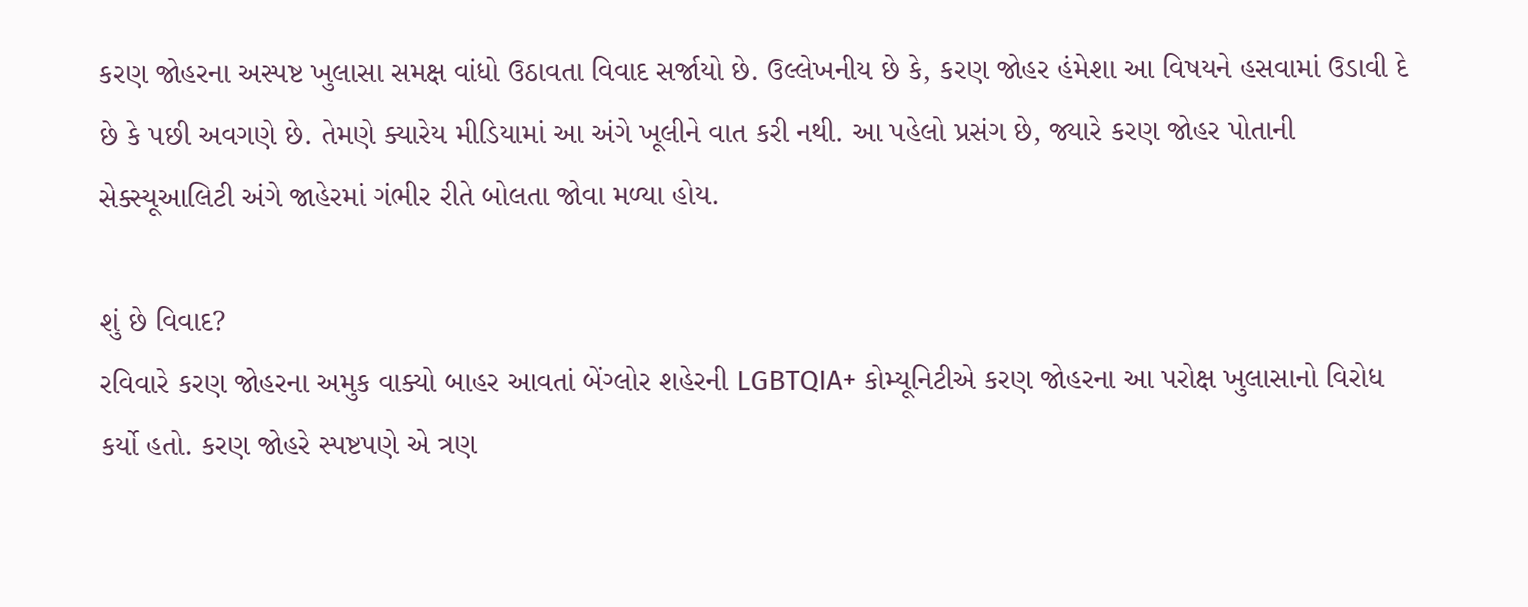કરણ જોહરના અસ્પષ્ટ ખુલાસા સમક્ષ વાંધો ઉઠાવતા વિવાદ સર્જાયો છે. ઉલ્લેખનીય છે કે, કરણ જોહર હંમેશા આ વિષયને હસવામાં ઉડાવી દે છે કે પછી અવગણે છે. તેમણે ક્યારેય મીડિયામાં આ અંગે ખૂલીને વાત કરી નથી. આ પહેલો પ્રસંગ છે, જ્યારે કરણ જોહર પોતાની સેક્સ્યૂઆલિટી અંગે જાહેરમાં ગંભીર રીતે બોલતા જોવા મળ્યા હોય.

શું છે વિવાદ?
રવિવારે કરણ જોહરના અમુક વાક્યો બાહર આવતાં બેંગ્લોર શહેરની LGBTQIA+ કોમ્યૂનિટીએ કરણ જોહરના આ પરોક્ષ ખુલાસાનો વિરોધ કર્યો હતો. કરણ જોહરે સ્પષ્ટપણે એ ત્રણ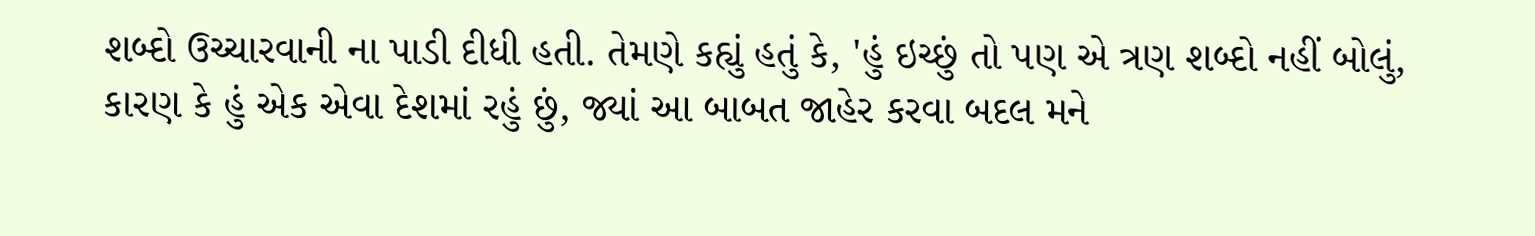શબ્દો ઉચ્ચારવાની ના પાડી દીધી હતી. તેમણે કહ્યું હતું કે, 'હું ઇચ્છું તો પણ એ ત્રણ શબ્દો નહીં બોલું, કારણ કે હું એક એવા દેશમાં રહું છું, જ્યાં આ બાબત જાહેર કરવા બદલ મને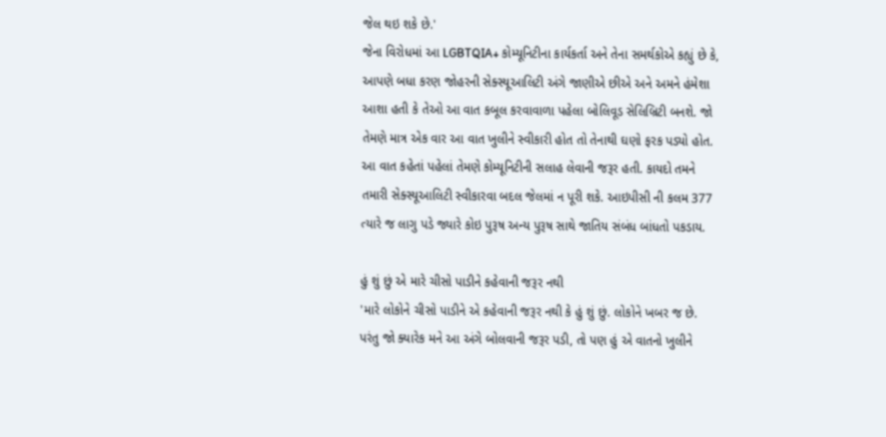જેલ થઇ શકે છે.'
જેના વિરોધમાં આ LGBTQIA+ કોમ્યૂનિટીના કાર્યકર્તા અને તેના સમર્થકોએ કહ્યું છે કે, આપણે બધા કરણ જોહરની સેક્સ્યૂઆલિટી અંગે જાણીએ છીએ અને અમને હંમેશા આશા હતી કે તેઓ આ વાત કબૂલ કરવાવાળા પહેલા બોલિવૂડ સેલિબ્રિટી બનશે. જો તેમણે માત્ર એક વાર આ વાત ખુલીને સ્વીકારી હોત તો તેનાથી ઘણો ફરક પડ્યો હોત. આ વાત કહેતાં પહેલાં તેમણે કોમ્યૂનિટીની સલાહ લેવાની જરૂર હતી. કાયદો તમને તમારી સેક્સ્યૂઆલિટી સ્વીકારવા બદલ જેલમાં ન પૂરી શકે. આઇપીસી ની કલમ 377 ત્યારે જ લાગુ પડે જ્યારે કોઇ પુરૂષ અન્ય પુરૂષ સાથે જાતિય સંબંધ બાંધતો પકડાય.

હું શું છું એ મારે ચીસો પાડીને કહેવાની જરૂર નથી
'મારે લોકોને ચીસો પાડીને એ કહેવાની જરૂર નથી કે હું શું છું. લોકોને ખબર જ છે. પરંતુ જો ક્યારેક મને આ અંગે બોલવાની જરૂર પડી, તો પણ હું એ વાતનો ખુલીને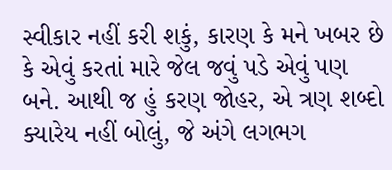સ્વીકાર નહીં કરી શકું, કારણ કે મને ખબર છે કે એવું કરતાં મારે જેલ જવું પડે એવું પણ બને. આથી જ હું કરણ જોહર, એ ત્રણ શબ્દો ક્યારેય નહીં બોલું, જે અંગે લગભગ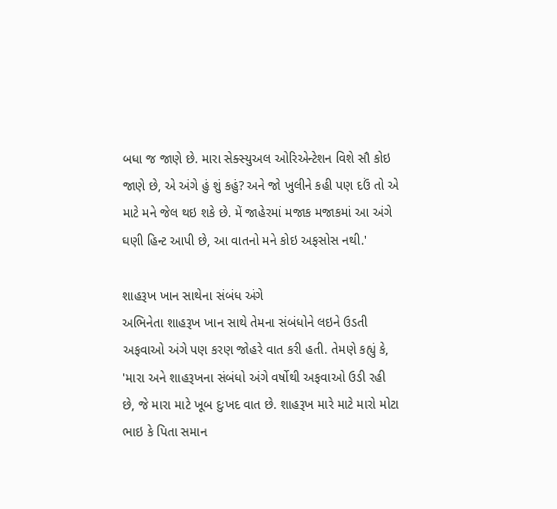બધા જ જાણે છે. મારા સેક્સ્યુઅલ ઓરિએન્ટેશન વિશે સૌ કોઇ જાણે છે, એ અંગે હું શું કહું? અને જો ખુલીને કહી પણ દઉં તો એ માટે મને જેલ થઇ શકે છે. મેં જાહેરમાં મજાક મજાકમાં આ અંગે ઘણી હિન્ટ આપી છે, આ વાતનો મને કોઇ અફસોસ નથી.'

શાહરૂખ ખાન સાથેના સંબંધ અંગે
અભિનેતા શાહરૂખ ખાન સાથે તેમના સંબંધોને લઇને ઉડતી અફવાઓ અંગે પણ કરણ જોહરે વાત કરી હતી. તેમણે કહ્યું કે, 'મારા અને શાહરૂખના સંબંધો અંગે વર્ષોથી અફવાઓ ઉડી રહી છે, જે મારા માટે ખૂબ દુઃખદ વાત છે. શાહરૂખ મારે માટે મારો મોટા ભાઇ કે પિતા સમાન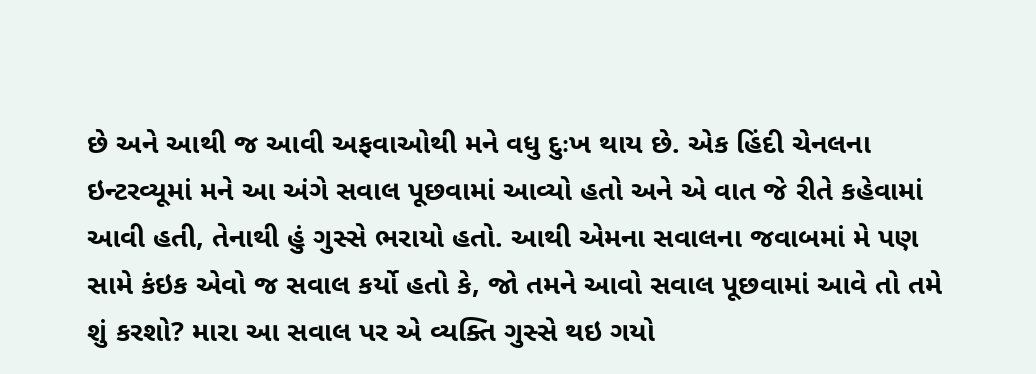છે અને આથી જ આવી અફવાઓથી મને વધુ દુઃખ થાય છે. એક હિંદી ચેનલના ઇન્ટરવ્યૂમાં મને આ અંગે સવાલ પૂછવામાં આવ્યો હતો અને એ વાત જે રીતે કહેવામાં આવી હતી, તેનાથી હું ગુસ્સે ભરાયો હતો. આથી એમના સવાલના જવાબમાં મે પણ સામે કંઇક એવો જ સવાલ કર્યો હતો કે, જો તમને આવો સવાલ પૂછવામાં આવે તો તમે શું કરશો? મારા આ સવાલ પર એ વ્યક્તિ ગુસ્સે થઇ ગયો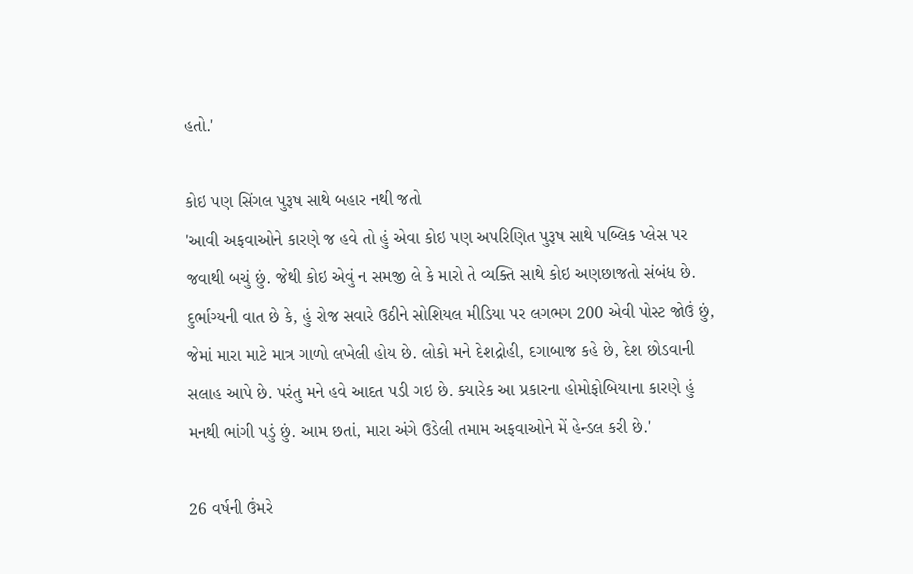હતો.'

કોઇ પણ સિંગલ પુરૂષ સાથે બહાર નથી જતો
'આવી અફવાઓને કારણે જ હવે તો હું એવા કોઇ પણ અપરિણિત પુરૂષ સાથે પબ્લિક પ્લેસ પર જવાથી બચું છું. જેથી કોઇ એવું ન સમજી લે કે મારો તે વ્યક્તિ સાથે કોઇ અણછાજતો સંબંધ છે. દુર્ભાગ્યની વાત છે કે, હું રોજ સવારે ઉઠીને સોશિયલ મીડિયા પર લગભગ 200 એવી પોસ્ટ જોઉં છું, જેમાં મારા માટે માત્ર ગાળો લખેલી હોય છે. લોકો મને દેશદ્રોહી, દગાબાજ કહે છે, દેશ છોડવાની સલાહ આપે છે. પરંતુ મને હવે આદત પડી ગઇ છે. ક્યારેક આ પ્રકારના હોમોફોબિયાના કારણે હું મનથી ભાંગી પડું છું. આમ છતાં, મારા અંગે ઉડેલી તમામ અફવાઓને મેં હેન્ડલ કરી છે.'

26 વર્ષની ઉંમરે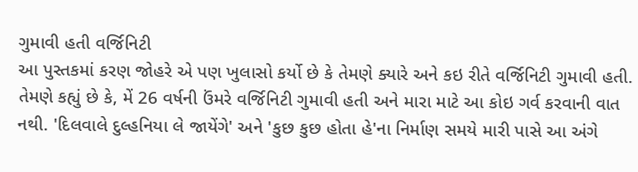ગુમાવી હતી વર્જિનિટી
આ પુસ્તકમાં કરણ જોહરે એ પણ ખુલાસો કર્યો છે કે તેમણે ક્યારે અને કઇ રીતે વર્જિનિટી ગુમાવી હતી. તેમણે કહ્યું છે કે, મેં 26 વર્ષની ઉંમરે વર્જિનિટી ગુમાવી હતી અને મારા માટે આ કોઇ ગર્વ કરવાની વાત નથી. 'દિલવાલે દુલ્હનિયા લે જાયેંગે' અને 'કુછ કુછ હોતા હે'ના નિર્માણ સમયે મારી પાસે આ અંગે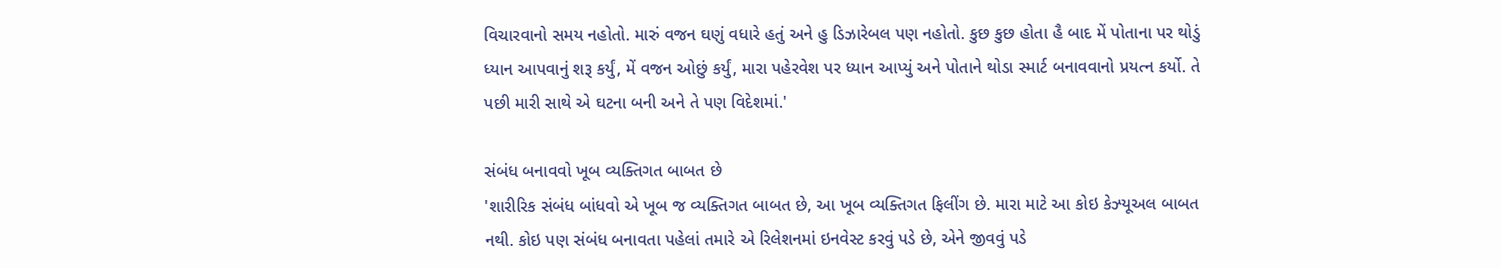વિચારવાનો સમય નહોતો. મારું વજન ઘણું વધારે હતું અને હુ ડિઝારેબલ પણ નહોતો. કુછ કુછ હોતા હૈ બાદ મેં પોતાના પર થોડું ધ્યાન આપવાનું શરૂ કર્યું, મેં વજન ઓછું કર્યું, મારા પહેરવેશ પર ધ્યાન આપ્યું અને પોતાને થોડા સ્માર્ટ બનાવવાનો પ્રયત્ન કર્યો. તે પછી મારી સાથે એ ઘટના બની અને તે પણ વિદેશમાં.'

સંબંધ બનાવવો ખૂબ વ્યક્તિગત બાબત છે
'શારીરિક સંબંધ બાંધવો એ ખૂબ જ વ્યક્તિગત બાબત છે, આ ખૂબ વ્યક્તિગત ફિલીંગ છે. મારા માટે આ કોઇ કેઝ્યૂઅલ બાબત નથી. કોઇ પણ સંબંધ બનાવતા પહેલાં તમારે એ રિલેશનમાં ઇનવેસ્ટ કરવું પડે છે, એને જીવવું પડે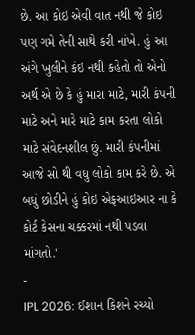છે. આ કોઇ એવી વાત નથી જે કોઇ પણ ગમે તેની સાથે કરી નાંખે. હું આ અંગે ખુલીને કંઇ નથી કહેતો તો એનો અર્થ એ છે કે હું મારા માટે, મારી કંપની માટે અને મારે માટે કામ કરતા લોકો માટે સંવેદનશીલ છું. મારી કંપનીમાં આજે સો થી વધુ લોકો કામ કરે છે. એ બધું છોડીને હું કોઇ એફઆઇઆર ના કે કોર્ટ કેસના ચક્કરમાં નથી પડવા માંગતો.'
-
IPL 2026: ઈશાન કિશને રચ્યો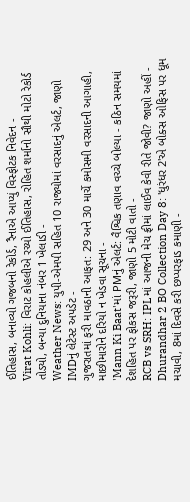ઈતિહાસ, બનાવ્યો ગજબનો રેકોર્ડ, રૈનાએ આપ્યું વિસ્ફોટક નિવેદન -
Virat Kohli: વિરાટ કોહલીએ રચ્યો ઈતિહાસ, રોહિત શર્માનો સૌથી મોટો રેકોર્ડ તોડ્યો, બન્યા દુનિયાના નંબર 1 ખેલાડી -
Weather News: યુપી-એમપી સહિત 10 રાજ્યોમાં વરસાદનું એલર્ટ, જાણો IMDનું લેટેસ્ટ અપડેટ -
ગુજરાતમાં ફરી માવઠાની આફત: 29 અને 30 માર્ચે કમોસમી વરસાદની આગાહી, માછીમારોને દરિયો ન ખેડવા સૂચના -
'Mann Ki Baat'માં PMનું એલર્ટ: વૈશ્વિક તણાવ વચ્ચે બોલ્યા - કઠિન સમયમાં દેશહિત પર ફોકસ જરૂરી, જાણો 5 મોટી વાતો -
RCB vs SRH: IPLમાં આજની મેચ ફ્રીમાં લાઈવ કેવી રીતે જોવી? જાણો અહીં -
Dhurandhar 2 BO Collection Day 8: 'ધુરંધર 2'એ બોક્સ ઓફિસ પર ધૂમ મચાવી, 8માં દિવસે કરી છપ્પરફાડ કમાણી -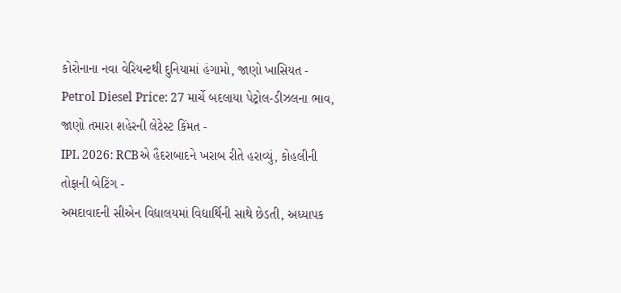કોરોનાના નવા વેરિયન્ટથી દુનિયામાં હંગામો, જાણો ખાસિયત -
Petrol Diesel Price: 27 માર્ચે બદલાયા પેટ્રોલ-ડીઝલના ભાવ, જાણો તમારા શહેરની લેટેસ્ટ કિંમત -
IPL 2026: RCBએ હૈદરાબાદને ખરાબ રીતે હરાવ્યું, કોહલીની તોફાની બેટિંગ -
અમદાવાદની સીએન વિદ્યાલયમાં વિદ્યાર્થિની સાથે છેડતી, અધ્યાપક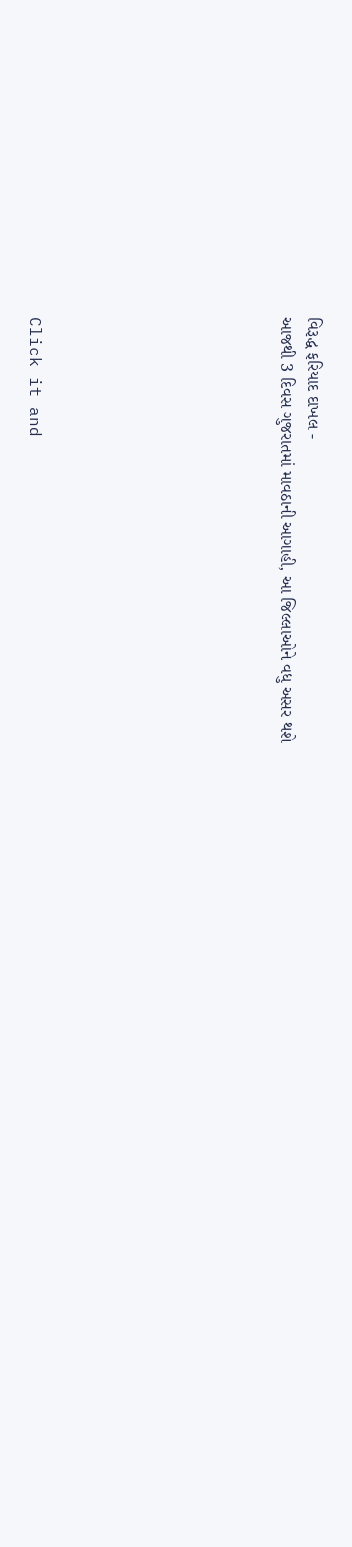વિરૂદ્ધ ફરિયાદ દાખલ -
આજથી 3 દિવસ ગુજરાતમાં માવઠાની આગાહી, આ જિલ્લાઓને વધુ અસર થશે








Click it and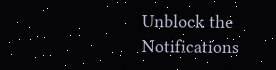Unblock the Notifications